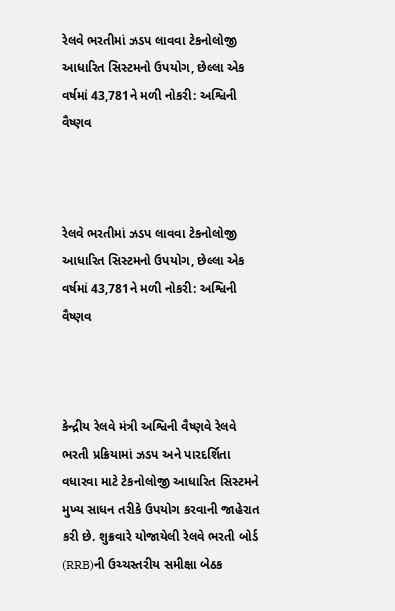રેલવે ભરતીમાં ઝડપ લાવવા ટેકનોલોજી આધારિત સિસ્ટમનો ઉપયોગ, છેલ્લા એક વર્ષમાં 43,781ને મળી નોકરી: અશ્વિની વૈષ્ણવ



રેલવે ભરતીમાં ઝડપ લાવવા ટેકનોલોજી આધારિત સિસ્ટમનો ઉપયોગ, છેલ્લા એક વર્ષમાં 43,781ને મળી નોકરી: અશ્વિની વૈષ્ણવ



કેન્દ્રીય રેલવે મંત્રી અશ્વિની વૈષ્ણવે રેલવે ભરતી પ્રક્રિયામાં ઝડપ અને પારદર્શિતા વધારવા માટે ટેકનોલોજી આધારિત સિસ્ટમને મુખ્ય સાધન તરીકે ઉપયોગ કરવાની જાહેરાત કરી છે. શુક્રવારે યોજાયેલી રેલવે ભરતી બોર્ડ (RRB)ની ઉચ્ચસ્તરીય સમીક્ષા બેઠક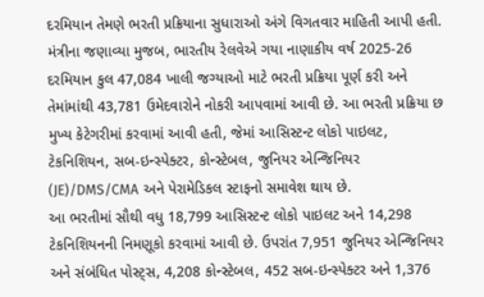દરમિયાન તેમણે ભરતી પ્રક્રિયાના સુધારાઓ અંગે વિગતવાર માહિતી આપી હતી.
મંત્રીના જણાવ્યા મુજબ, ભારતીય રેલવેએ ગયા નાણાકીય વર્ષ 2025-26 દરમિયાન કુલ 47,084 ખાલી જગ્યાઓ માટે ભરતી પ્રક્રિયા પૂર્ણ કરી અને તેમાંમાંથી 43,781 ઉમેદવારોને નોકરી આપવામાં આવી છે. આ ભરતી પ્રક્રિયા છ મુખ્ય કેટેગરીમાં કરવામાં આવી હતી, જેમાં આસિસ્ટન્ટ લોકો પાઇલટ, ટેકનિશિયન, સબ-ઇન્સ્પેક્ટર, કોન્સ્ટેબલ, જુનિયર એન્જિનિયર (JE)/DMS/CMA અને પેરામેડિકલ સ્ટાફનો સમાવેશ થાય છે.
આ ભરતીમાં સૌથી વધુ 18,799 આસિસ્ટન્ટ લોકો પાઇલટ અને 14,298 ટેકનિશિયનની નિમણૂકો કરવામાં આવી છે. ઉપરાંત 7,951 જુનિયર એન્જિનિયર અને સંબંધિત પોસ્ટ્સ, 4,208 કોન્સ્ટેબલ, 452 સબ-ઇન્સ્પેક્ટર અને 1,376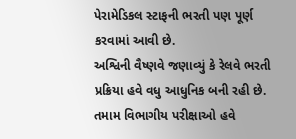પેરામેડિકલ સ્ટાફની ભરતી પણ પૂર્ણ કરવામાં આવી છે.
અશ્વિની વૈષ્ણવે જણાવ્યું કે રેલવે ભરતી પ્રક્રિયા હવે વધુ આધુનિક બની રહી છે. તમામ વિભાગીય પરીક્ષાઓ હવે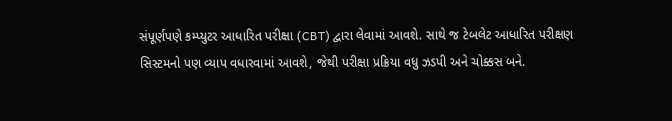સંપૂર્ણપણે કમ્પ્યુટર આધારિત પરીક્ષા (CBT) દ્વારા લેવામાં આવશે. સાથે જ ટેબલેટ આધારિત પરીક્ષણ સિસ્ટમનો પણ વ્યાપ વધારવામાં આવશે, જેથી પરીક્ષા પ્રક્રિયા વધુ ઝડપી અને ચોક્કસ બને.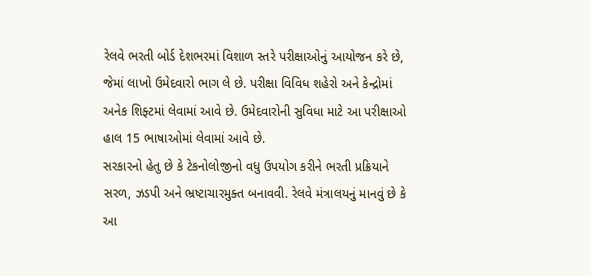રેલવે ભરતી બોર્ડ દેશભરમાં વિશાળ સ્તરે પરીક્ષાઓનું આયોજન કરે છે, જેમાં લાખો ઉમેદવારો ભાગ લે છે. પરીક્ષા વિવિધ શહેરો અને કેન્દ્રોમાં અનેક શિફ્ટમાં લેવામાં આવે છે. ઉમેદવારોની સુવિધા માટે આ પરીક્ષાઓ હાલ 15 ભાષાઓમાં લેવામાં આવે છે.
સરકારનો હેતુ છે કે ટેકનોલોજીનો વધુ ઉપયોગ કરીને ભરતી પ્રક્રિયાને સરળ, ઝડપી અને ભ્રષ્ટાચારમુક્ત બનાવવી. રેલવે મંત્રાલયનું માનવું છે કે આ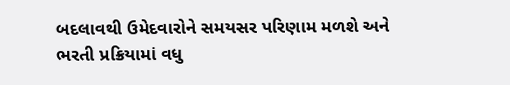બદલાવથી ઉમેદવારોને સમયસર પરિણામ મળશે અને ભરતી પ્રક્રિયામાં વધુ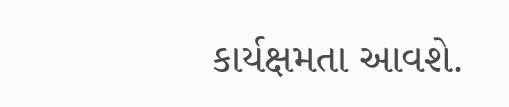કાર્યક્ષમતા આવશે.